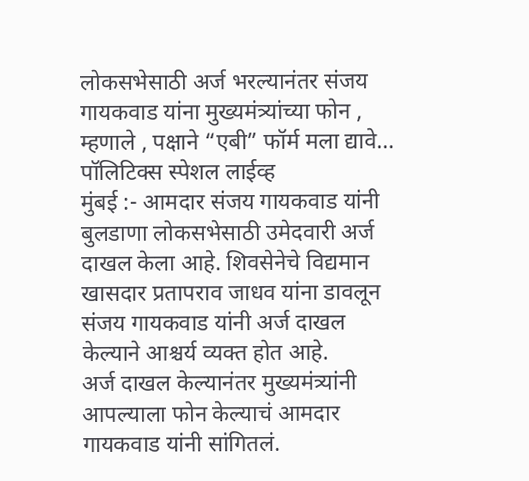लोकसभेसाठी अर्ज भरल्यानंतर संजय गायकवाड यांना मुख्यमंत्र्यांच्या फोन , म्हणाले , पक्षाने “एबी” फॉर्म मला द्यावे…
पॉलिटिक्स स्पेशल लाईव्ह
मुंबई :- आमदार संजय गायकवाड यांनी बुलडाणा लोकसभेसाठी उमेदवारी अर्ज दाखल केला आहे. शिवसेनेचे विद्यमान खासदार प्रतापराव जाधव यांना डावलून संजय गायकवाड यांनी अर्ज दाखल केल्याने आश्चर्य व्यक्त होत आहे.
अर्ज दाखल केल्यानंतर मुख्यमंत्र्यांनी आपल्याला फोन केल्याचं आमदार गायकवाड यांनी सांगितलं.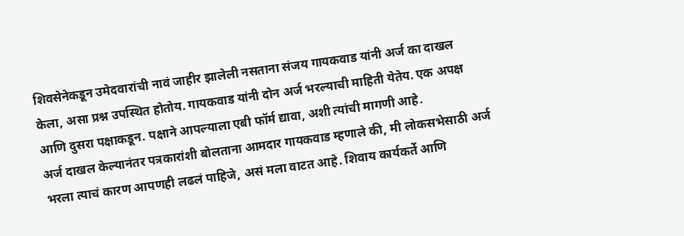शिवसेनेकडून उमेदवारांची नावं जाहीर झालेली नसताना संजय गायकवाड यांनी अर्ज का दाखल केला, असा प्रश्न उपस्थित होतोय. गायकवाड यांनी दोन अर्ज भरल्याची माहिती येतेय. एक अपक्ष आणि दुसरा पक्षाकडून. पक्षाने आपल्याला एबी फॉर्म द्यावा, अशी त्यांची मागणी आहे.
अर्ज दाखल केल्यानंतर पत्रकारांशी बोलताना आमदार गायकवाड म्हणाले की, मी लोकसभेसाठी अर्ज भरला त्याचं कारण आपणही लढलं पाहिजे, असं मला वाटत आहे. शिवाय कार्यकर्ते आणि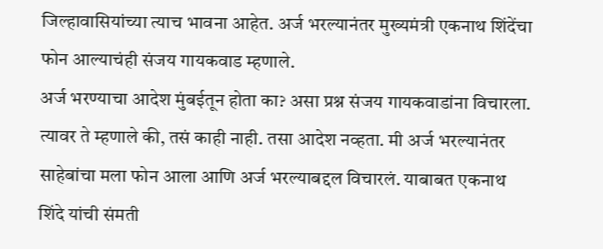जिल्हावासियांच्या त्याच भावना आहेत. अर्ज भरल्यानंतर मुख्यमंत्री एकनाथ शिंदेंचा फोन आल्याचंही संजय गायकवाड म्हणाले.
अर्ज भरण्याचा आदेश मुंबईतून होता का? असा प्रश्न संजय गायकवाडांना विचारला. त्यावर ते म्हणाले की, तसं काही नाही. तसा आदेश नव्हता. मी अर्ज भरल्यानंतर साहेबांचा मला फोन आला आणि अर्ज भरल्याबद्दल विचारलं. याबाबत एकनाथ शिंदे यांची संमती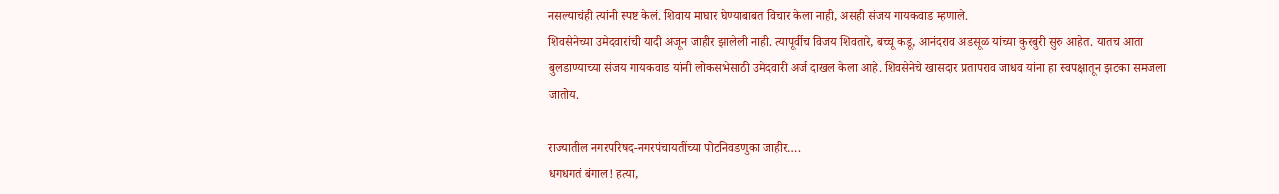नसल्याचंही त्यांनी स्पष्ट केलं. शिवाय माघार घेण्याबाबत विचार केला नाही, असही संजय गायकवाड म्हणाले.
शिवसेनेच्या उमेदवारांची यादी अजून जाहीर झालेली नाही. त्यापूर्वीच विजय शिवतारे, बच्चू कडू, आनंदराव अडसूळ यांच्या कुरबुरी सुरु आहेत. यातच आता बुलडाण्याच्या संजय गायकवाड यांनी लोकसभेसाठी उमेदवारी अर्ज दाखल केला आहे. शिवसेनेचे खासदार प्रतापराव जाधव यांना हा स्वपक्षातून झटका समजला जातोय.

राज्यातील नगरपरिषद-नगरपंचायतींच्या पोटनिवडणुका जाहीर….
धगधगतं बंगाल! हत्या,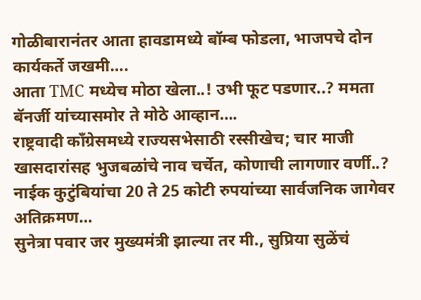गोळीबारानंतर आता हावडामध्ये बॉम्ब फोडला, भाजपचे दोन कार्यकर्ते जखमी….
आता TMC मध्येच मोठा खेला..! उभी फूट पडणार..? ममता बॅनर्जी यांच्यासमोर ते मोठे आव्हान….
राष्ट्रवादी काँग्रेसमध्ये राज्यसभेसाठी रस्सीखेच; चार माजी खासदारांसह भुजबळांचे नाव चर्चेत, कोणाची लागणार वर्णी..?
नाईक कुटुंबियांचा 20 ते 25 कोटी रुपयांच्या सार्वजनिक जागेवर अतिक्रमण…
सुनेत्रा पवार जर मुख्यमंत्री झाल्या तर मी., सुप्रिया सुळेंचं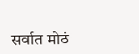सर्वात मोठं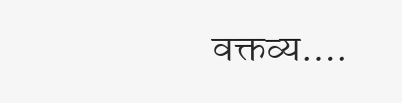वक्तव्य….